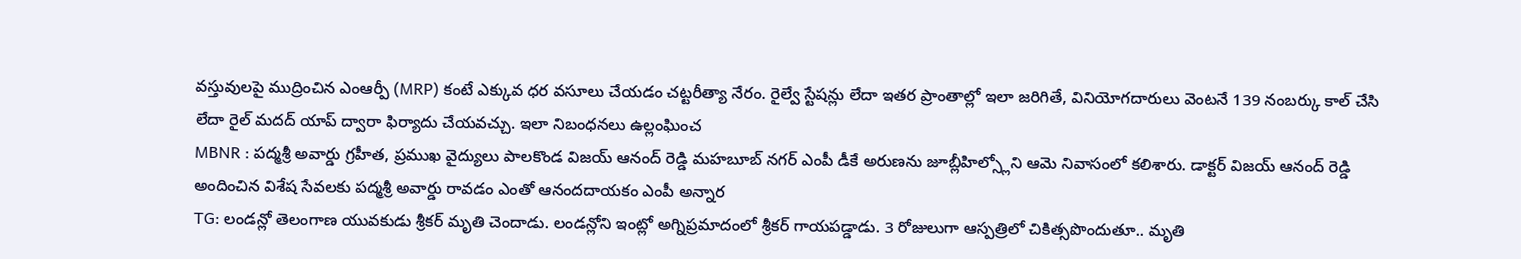వస్తువులపై ముద్రించిన ఎంఆర్పీ (MRP) కంటే ఎక్కువ ధర వసూలు చేయడం చట్టరీత్యా నేరం. రైల్వే స్టేషన్లు లేదా ఇతర ప్రాంతాల్లో ఇలా జరిగితే, వినియోగదారులు వెంటనే 139 నంబర్కు కాల్ చేసి లేదా రైల్ మదద్ యాప్ ద్వారా ఫిర్యాదు చేయవచ్చు. ఇలా నిబంధనలు ఉల్లంఘించ
MBNR : పద్మశ్రీ అవార్డు గ్రహీత, ప్రముఖ వైద్యులు పాలకొండ విజయ్ ఆనంద్ రెడ్డి మహబూబ్ నగర్ ఎంపీ డీకే అరుణను జూబ్లీహిల్స్లోని ఆమె నివాసంలో కలిశారు. డాక్టర్ విజయ్ ఆనంద్ రెడ్డి అందించిన విశేష సేవలకు పద్మశ్రీ అవార్డు రావడం ఎంతో ఆనందదాయకం ఎంపీ అన్నార
TG: లండన్లో తెలంగాణ యువకుడు శ్రీకర్ మృతి చెందాడు. లండన్లోని ఇంట్లో అగ్నిప్రమాదంలో శ్రీకర్ గాయపడ్డాడు. 3 రోజులుగా ఆస్పత్రిలో చికిత్సపొందుతూ.. మృతి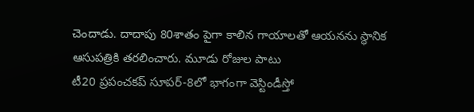చెందాడు. దాదాపు 80శాతం పైగా కాలిన గాయాలతో ఆయనను స్థానిక ఆసుపత్రికి తరలించారు. మూడు రోజుల పాటు
టీ20 ప్రపంచకప్ సూపర్-8లో భాగంగా వెస్టిండీస్తో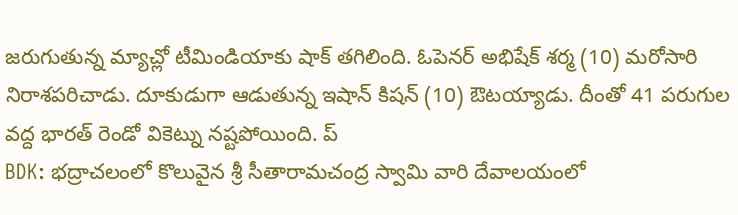జరుగుతున్న మ్యాచ్లో టీమిండియాకు షాక్ తగిలింది. ఓపెనర్ అభిషేక్ శర్మ (10) మరోసారి నిరాశపరిచాడు. దూకుడుగా ఆడుతున్న ఇషాన్ కిషన్ (10) ఔటయ్యాడు. దీంతో 41 పరుగుల వద్ద భారత్ రెండో వికెట్ను నష్టపోయింది. ప్
BDK: భద్రాచలంలో కొలువైన శ్రీ సీతారామచంద్ర స్వామి వారి దేవాలయంలో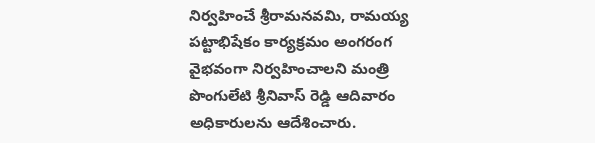నిర్వహించే శ్రీరామనవమి, రామయ్య పట్టాభిషేకం కార్యక్రమం అంగరంగ వైభవంగా నిర్వహించాలని మంత్రి పొంగులేటి శ్రీనివాస్ రెడ్డి ఆదివారం అధికారులను ఆదేశించారు.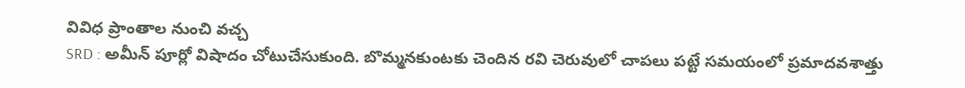వివిధ ప్రాంతాల నుంచి వచ్చ
SRD : అమీన్ పూర్లో విషాదం చోటుచేసుకుంది. బొమ్మనకుంటకు చెందిన రవి చెరువులో చాపలు పట్టే సమయంలో ప్రమాదవశాత్తు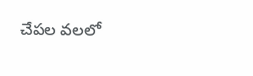చేపల వలలో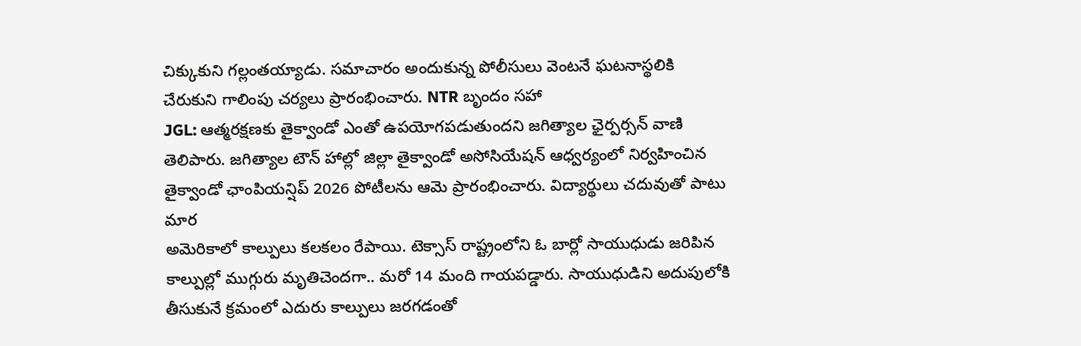చిక్కుకుని గల్లంతయ్యాడు. సమాచారం అందుకున్న పోలీసులు వెంటనే ఘటనాస్థలికి చేరుకుని గాలింపు చర్యలు ప్రారంభించారు. NTR బృందం సహా
JGL: ఆత్మరక్షణకు తైక్వాండో ఎంతో ఉపయోగపడుతుందని జగిత్యాల ఛైర్పర్సన్ వాణి తెలిపారు. జగిత్యాల టౌన్ హాల్లో జిల్లా తైక్వాండో అసోసియేషన్ ఆధ్వర్యంలో నిర్వహించిన తైక్వాండో ఛాంపియన్షిప్ 2026 పోటీలను ఆమె ప్రారంభించారు. విద్యార్థులు చదువుతో పాటు మార
అమెరికాలో కాల్పులు కలకలం రేపాయి. టెక్సాస్ రాష్ట్రంలోని ఓ బార్లో సాయుధుడు జరిపిన కాల్పుల్లో ముగ్గురు మృతిచెందగా.. మరో 14 మంది గాయపడ్డారు. సాయుధుడిని అదుపులోకి తీసుకునే క్రమంలో ఎదురు కాల్పులు జరగడంతో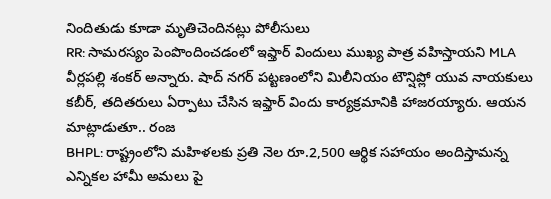నిందితుడు కూడా మృతిచెందినట్లు పోలీసులు
RR: సామరస్యం పెంపొందించడంలో ఇఫ్తార్ విందులు ముఖ్య పాత్ర వహిస్తాయని MLA వీర్లపల్లి శంకర్ అన్నారు. షాద్ నగర్ పట్టణంలోని మిలీనియం టౌన్షిప్లో యువ నాయకులు కబీర్, తదితరులు ఏర్పాటు చేసిన ఇఫ్తార్ విందు కార్యక్రమానికి హాజరయ్యారు. ఆయన మాట్లాడుతూ.. రంజ
BHPL: రాష్ట్రంలోని మహిళలకు ప్రతి నెల రూ.2,500 ఆర్థిక సహాయం అందిస్తామన్న ఎన్నికల హామీ అమలు పై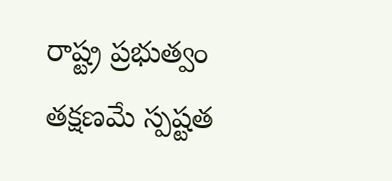రాష్ట్ర ప్రభుత్వం తక్షణమే స్పష్టత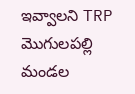ఇవ్వాలని TRP మొగులపల్లి మండల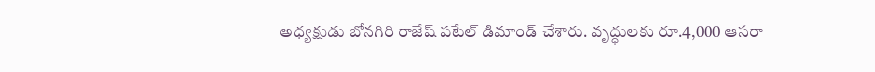అధ్యక్షుడు బోనగిరి రాజేష్ పటేల్ డిమాండ్ చేశారు. వృద్ధులకు రూ.4,000 ఆసరా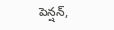పెన్షన్,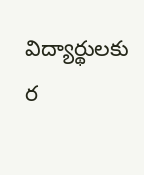విద్యార్థులకు ర